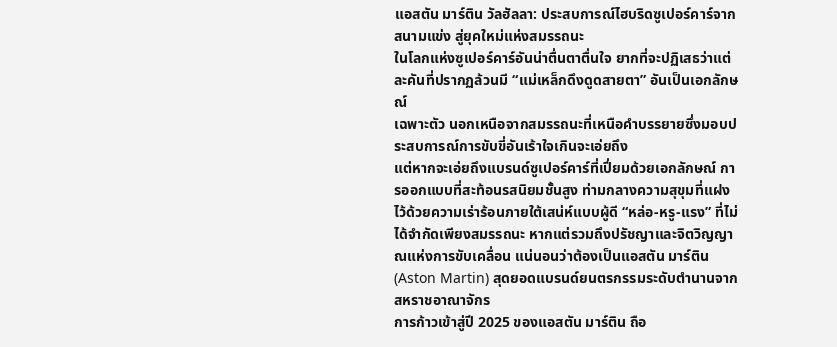แอสตัน มาร์ติน วัลฮัลลา: ประสบการณ์ไฮบริดซูเปอร์คาร์จากสนามแข่ง สู่ยุคใหม่แห่งสมรรถนะ
ในโลกแห่งซูเปอร์คาร์อันน่าตื่นตาตื่นใจ ยากที่จะปฏิเสธว่าแต่ละคันที่ปรากฏล้วนมี “แม่เหล็กดึงดูดสายตา” อันเป็นเอกลักษณ์
เฉพาะตัว นอกเหนือจากสมรรถนะที่เหนือคำบรรยายซึ่งมอบประสบการณ์การขับขี่อันเร้าใจเกินจะเอ่ยถึง
แต่หากจะเอ่ยถึงแบรนด์ซูเปอร์คาร์ที่เปี่ยมด้วยเอกลักษณ์ การออกแบบที่สะท้อนรสนิยมชั้นสูง ท่ามกลางความสุขุมที่แฝงไว้ด้วยความเร่าร้อนภายใต้เสน่ห์แบบผู้ดี “หล่อ-หรู-แรง” ที่ไม่ได้จำกัดเพียงสมรรถนะ หากแต่รวมถึงปรัชญาและจิตวิญญาณแห่งการขับเคลื่อน แน่นอนว่าต้องเป็นแอสตัน มาร์ติน (Aston Martin) สุดยอดแบรนด์ยนตรกรรมระดับตำนานจากสหราชอาณาจักร
การก้าวเข้าสู่ปี 2025 ของแอสตัน มาร์ติน ถือ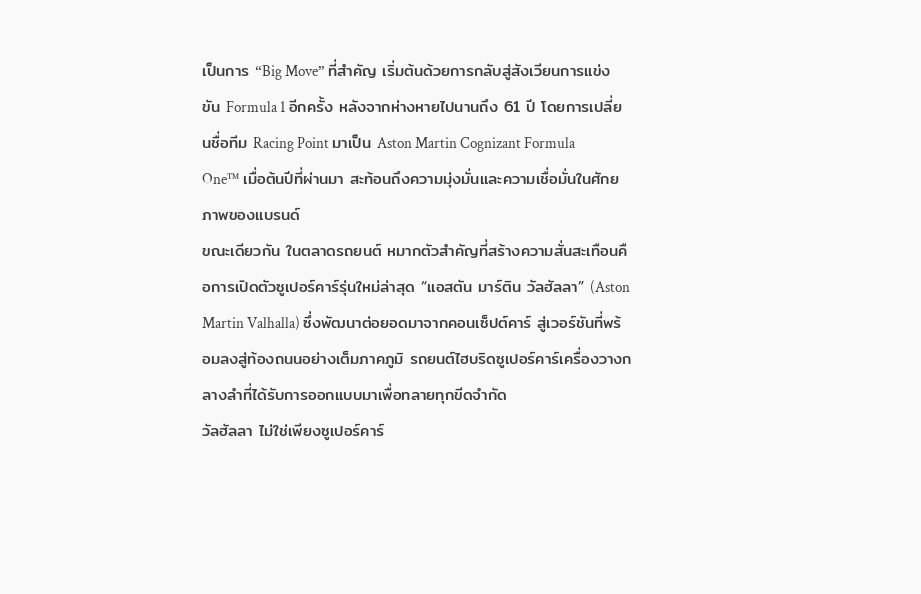เป็นการ “Big Move” ที่สำคัญ เริ่มต้นด้วยการกลับสู่สังเวียนการแข่งขัน Formula 1 อีกครั้ง หลังจากห่างหายไปนานถึง 61 ปี โดยการเปลี่ยนชื่อทีม Racing Point มาเป็น Aston Martin Cognizant Formula One™ เมื่อต้นปีที่ผ่านมา สะท้อนถึงความมุ่งมั่นและความเชื่อมั่นในศักยภาพของแบรนด์
ขณะเดียวกัน ในตลาดรถยนต์ หมากตัวสำคัญที่สร้างความสั่นสะเทือนคือการเปิดตัวซูเปอร์คาร์รุ่นใหม่ล่าสุด “แอสตัน มาร์ติน วัลฮัลลา” (Aston Martin Valhalla) ซึ่งพัฒนาต่อยอดมาจากคอนเซ็ปต์คาร์ สู่เวอร์ชันที่พร้อมลงสู่ท้องถนนอย่างเต็มภาคภูมิ รถยนต์ไฮบริดซูเปอร์คาร์เครื่องวางกลางลำที่ได้รับการออกแบบมาเพื่อทลายทุกขีดจำกัด
วัลฮัลลา ไม่ใช่เพียงซูเปอร์คาร์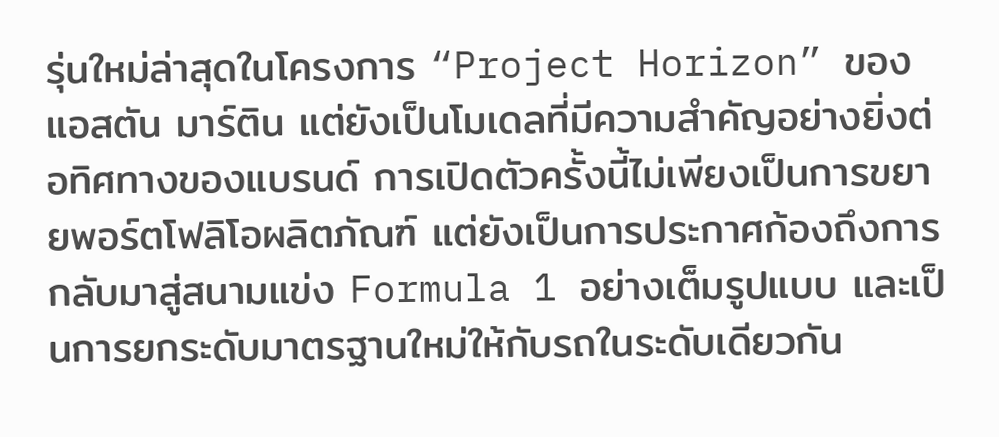รุ่นใหม่ล่าสุดในโครงการ “Project Horizon” ของแอสตัน มาร์ติน แต่ยังเป็นโมเดลที่มีความสำคัญอย่างยิ่งต่อทิศทางของแบรนด์ การเปิดตัวครั้งนี้ไม่เพียงเป็นการขยายพอร์ตโฟลิโอผลิตภัณฑ์ แต่ยังเป็นการประกาศก้องถึงการกลับมาสู่สนามแข่ง Formula 1 อย่างเต็มรูปแบบ และเป็นการยกระดับมาตรฐานใหม่ให้กับรถในระดับเดียวกัน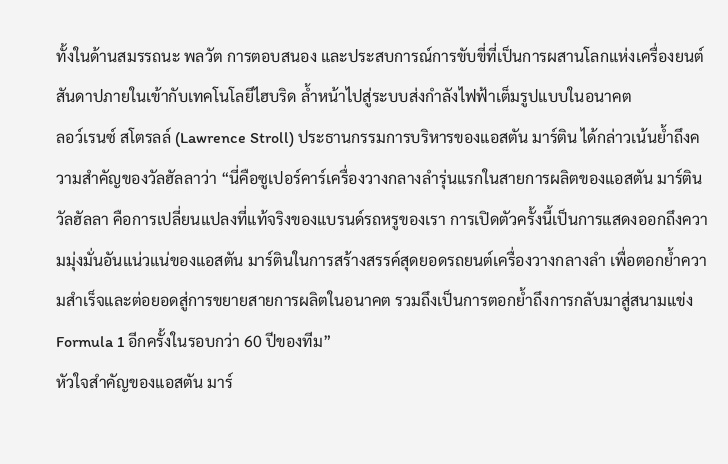ทั้งในด้านสมรรถนะ พลวัต การตอบสนอง และประสบการณ์การขับขี่ที่เป็นการผสานโลกแห่งเครื่องยนต์สันดาปภายในเข้ากับเทคโนโลยีไฮบริด ล้ำหน้าไปสู่ระบบส่งกำลังไฟฟ้าเต็มรูปแบบในอนาคต
ลอว์เรนซ์ สโตรลล์ (Lawrence Stroll) ประธานกรรมการบริหารของแอสตัน มาร์ติน ได้กล่าวเน้นย้ำถึงความสำคัญของวัลฮัลลาว่า “นี่คือซูเปอร์คาร์เครื่องวางกลางลำรุ่นแรกในสายการผลิตของแอสตัน มาร์ติน วัลฮัลลา คือการเปลี่ยนแปลงที่แท้จริงของแบรนด์รถหรูของเรา การเปิดตัวครั้งนี้เป็นการแสดงออกถึงความมุ่งมั่นอันแน่วแน่ของแอสตัน มาร์ตินในการสร้างสรรค์สุดยอดรถยนต์เครื่องวางกลางลำ เพื่อตอกย้ำความสำเร็จและต่อยอดสู่การขยายสายการผลิตในอนาคต รวมถึงเป็นการตอกย้ำถึงการกลับมาสู่สนามแข่ง Formula 1 อีกครั้งในรอบกว่า 60 ปีของทีม”
หัวใจสำคัญของแอสตัน มาร์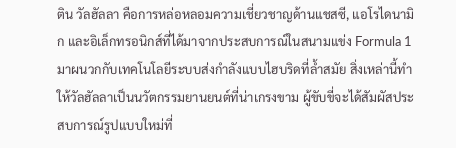ติน วัลฮัลลา คือการหล่อหลอมความเชี่ยวชาญด้านแชสซี, แอโรไดนามิก และอิเล็กทรอนิกส์ที่ได้มาจากประสบการณ์ในสนามแข่ง Formula 1 มาผนวกกับเทคโนโลยีระบบส่งกำลังแบบไฮบริดที่ล้ำสมัย สิ่งเหล่านี้ทำให้วัลฮัลลาเป็นนวัตกรรมยานยนต์ที่น่าเกรงขาม ผู้ขับขี่จะได้สัมผัสประสบการณ์รูปแบบใหม่ที่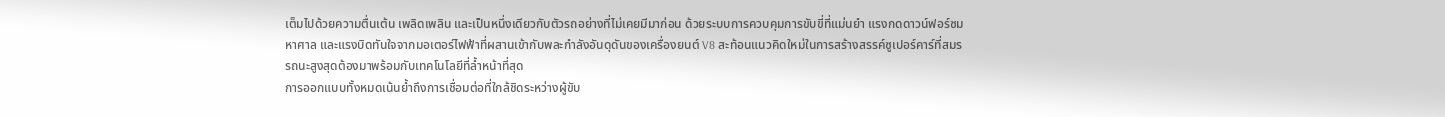เต็มไปด้วยความตื่นเต้น เพลิดเพลิน และเป็นหนึ่งเดียวกับตัวรถอย่างที่ไม่เคยมีมาก่อน ด้วยระบบการควบคุมการขับขี่ที่แม่นยำ แรงกดดาวน์ฟอร์ซมหาศาล และแรงบิดทันใจจากมอเตอร์ไฟฟ้าที่ผสานเข้ากับพละกำลังอันดุดันของเครื่องยนต์ V8 สะท้อนแนวคิดใหม่ในการสร้างสรรค์ซูเปอร์คาร์ที่สมรรถนะสูงสุดต้องมาพร้อมกับเทคโนโลยีที่ล้ำหน้าที่สุด
การออกแบบทั้งหมดเน้นย้ำถึงการเชื่อมต่อที่ใกล้ชิดระหว่างผู้ขับ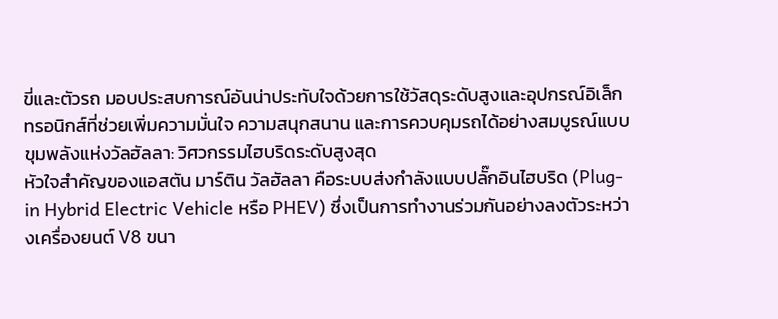ขี่และตัวรถ มอบประสบการณ์อันน่าประทับใจด้วยการใช้วัสดุระดับสูงและอุปกรณ์อิเล็กทรอนิกส์ที่ช่วยเพิ่มความมั่นใจ ความสนุกสนาน และการควบคุมรถได้อย่างสมบูรณ์แบบ
ขุมพลังแห่งวัลฮัลลา: วิศวกรรมไฮบริดระดับสูงสุด
หัวใจสำคัญของแอสตัน มาร์ติน วัลฮัลลา คือระบบส่งกำลังแบบปลั๊กอินไฮบริด (Plug-in Hybrid Electric Vehicle หรือ PHEV) ซึ่งเป็นการทำงานร่วมกันอย่างลงตัวระหว่างเครื่องยนต์ V8 ขนา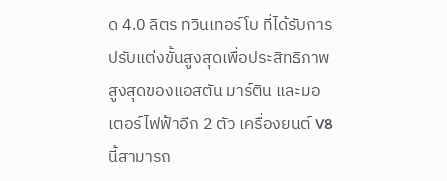ด 4.0 ลิตร ทวินเทอร์โบ ที่ได้รับการปรับแต่งขั้นสูงสุดเพื่อประสิทธิภาพสูงสุดของแอสตัน มาร์ติน และมอเตอร์ไฟฟ้าอีก 2 ตัว เครื่องยนต์ V8 นี้สามารถ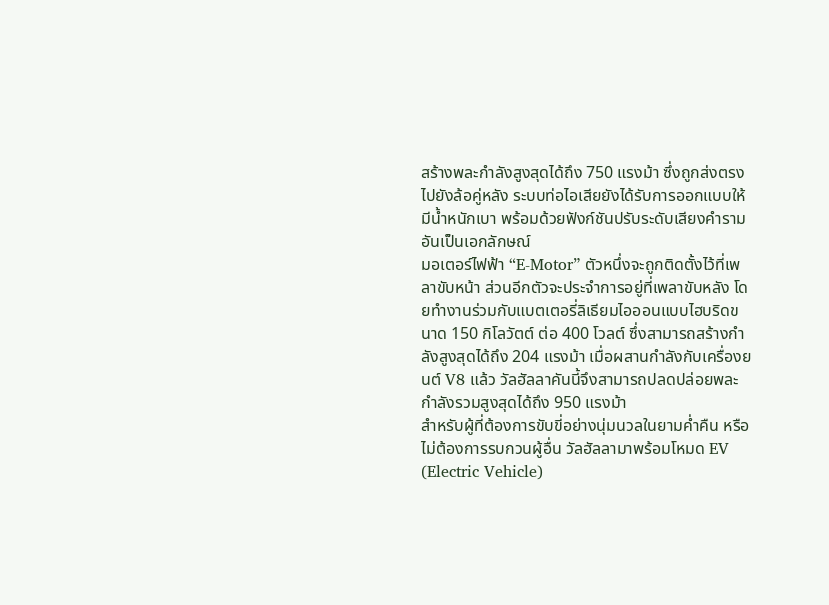สร้างพละกำลังสูงสุดได้ถึง 750 แรงม้า ซึ่งถูกส่งตรงไปยังล้อคู่หลัง ระบบท่อไอเสียยังได้รับการออกแบบให้มีน้ำหนักเบา พร้อมด้วยฟังก์ชันปรับระดับเสียงคำรามอันเป็นเอกลักษณ์
มอเตอร์ไฟฟ้า “E-Motor” ตัวหนึ่งจะถูกติดตั้งไว้ที่เพลาขับหน้า ส่วนอีกตัวจะประจำการอยู่ที่เพลาขับหลัง โดยทำงานร่วมกับแบตเตอรี่ลิเธียมไอออนแบบไฮบริดขนาด 150 กิโลวัตต์ ต่อ 400 โวลต์ ซึ่งสามารถสร้างกำลังสูงสุดได้ถึง 204 แรงม้า เมื่อผสานกำลังกับเครื่องยนต์ V8 แล้ว วัลฮัลลาคันนี้จึงสามารถปลดปล่อยพละกำลังรวมสูงสุดได้ถึง 950 แรงม้า
สำหรับผู้ที่ต้องการขับขี่อย่างนุ่มนวลในยามค่ำคืน หรือไม่ต้องการรบกวนผู้อื่น วัลฮัลลามาพร้อมโหมด EV (Electric Vehicle)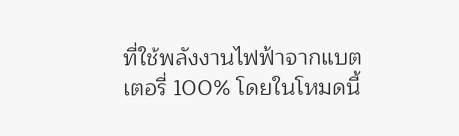ที่ใช้พลังงานไฟฟ้าจากแบตเตอรี่ 100% โดยในโหมดนี้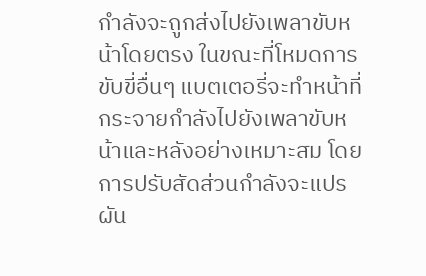กำลังจะถูกส่งไปยังเพลาขับหน้าโดยตรง ในขณะที่โหมดการขับขี่อื่นๆ แบตเตอรี่จะทำหน้าที่กระจายกำลังไปยังเพลาขับหน้าและหลังอย่างเหมาะสม โดยการปรับสัดส่วนกำลังจะแปรผัน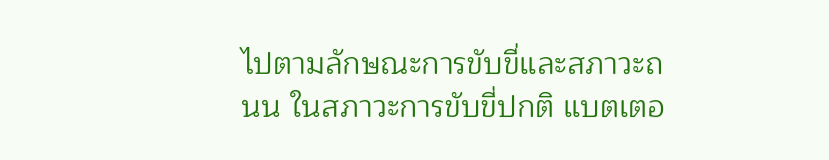ไปตามลักษณะการขับขี่และสภาวะถนน ในสภาวะการขับขี่ปกติ แบตเตอ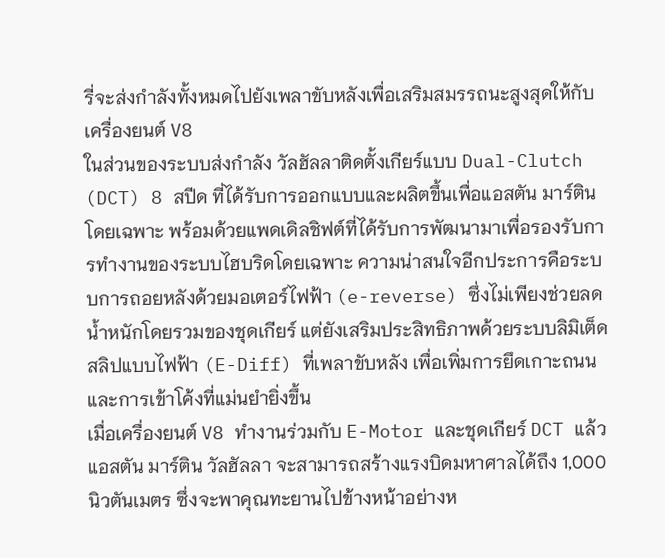รี่จะส่งกำลังทั้งหมดไปยังเพลาขับหลังเพื่อเสริมสมรรถนะสูงสุดให้กับเครื่องยนต์ V8
ในส่วนของระบบส่งกำลัง วัลฮัลลาติดตั้งเกียร์แบบ Dual-Clutch (DCT) 8 สปีด ที่ได้รับการออกแบบและผลิตขึ้นเพื่อแอสตัน มาร์ตินโดยเฉพาะ พร้อมด้วยแพดเดิลชิฟต์ที่ได้รับการพัฒนามาเพื่อรองรับการทำงานของระบบไฮบริดโดยเฉพาะ ความน่าสนใจอีกประการคือระบบการถอยหลังด้วยมอเตอร์ไฟฟ้า (e-reverse) ซึ่งไม่เพียงช่วยลดน้ำหนักโดยรวมของชุดเกียร์ แต่ยังเสริมประสิทธิภาพด้วยระบบลิมิเต็ดสลิปแบบไฟฟ้า (E-Diff) ที่เพลาขับหลัง เพื่อเพิ่มการยึดเกาะถนนและการเข้าโค้งที่แม่นยำยิ่งขึ้น
เมื่อเครื่องยนต์ V8 ทำงานร่วมกับ E-Motor และชุดเกียร์ DCT แล้ว แอสตัน มาร์ติน วัลฮัลลา จะสามารถสร้างแรงบิดมหาศาลได้ถึง 1,000 นิวตันเมตร ซึ่งจะพาคุณทะยานไปข้างหน้าอย่างห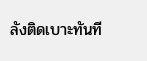ลังติดเบาะทันที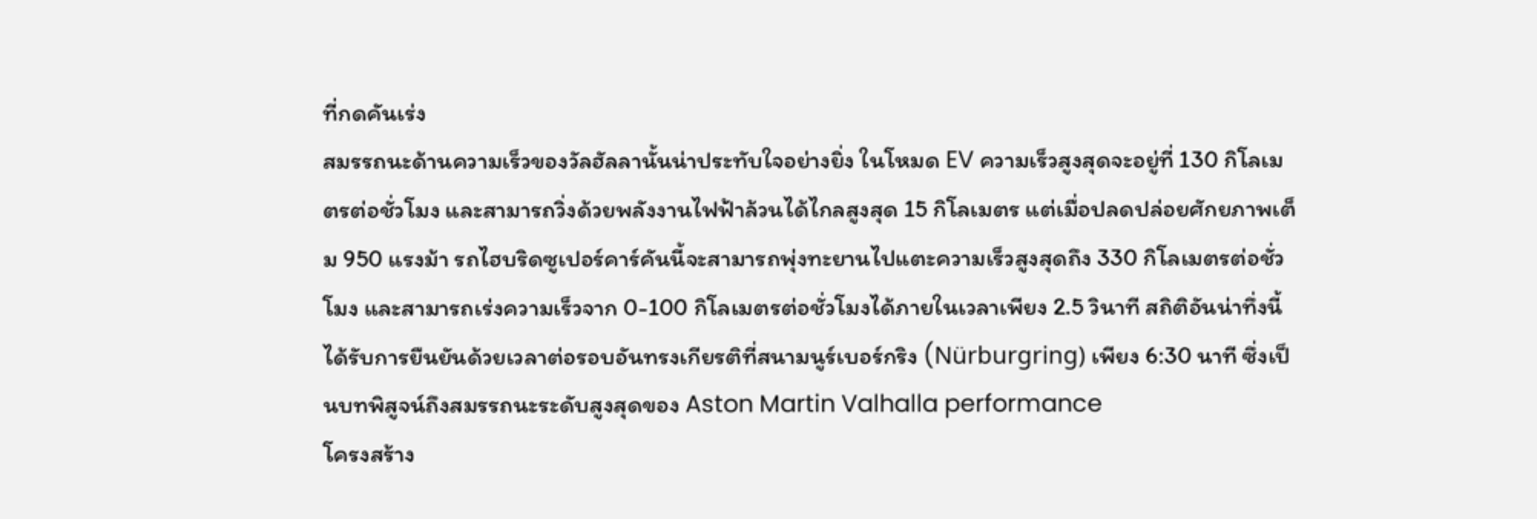ที่กดคันเร่ง
สมรรถนะด้านความเร็วของวัลฮัลลานั้นน่าประทับใจอย่างยิ่ง ในโหมด EV ความเร็วสูงสุดจะอยู่ที่ 130 กิโลเมตรต่อชั่วโมง และสามารถวิ่งด้วยพลังงานไฟฟ้าล้วนได้ไกลสูงสุด 15 กิโลเมตร แต่เมื่อปลดปล่อยศักยภาพเต็ม 950 แรงม้า รถไฮบริดซูเปอร์คาร์คันนี้จะสามารถพุ่งทะยานไปแตะความเร็วสูงสุดถึง 330 กิโลเมตรต่อชั่วโมง และสามารถเร่งความเร็วจาก 0-100 กิโลเมตรต่อชั่วโมงได้ภายในเวลาเพียง 2.5 วินาที สถิติอันน่าทึ่งนี้ได้รับการยืนยันด้วยเวลาต่อรอบอันทรงเกียรติที่สนามนูร์เบอร์กริง (Nürburgring) เพียง 6:30 นาที ซึ่งเป็นบทพิสูจน์ถึงสมรรถนะระดับสูงสุดของ Aston Martin Valhalla performance
โครงสร้าง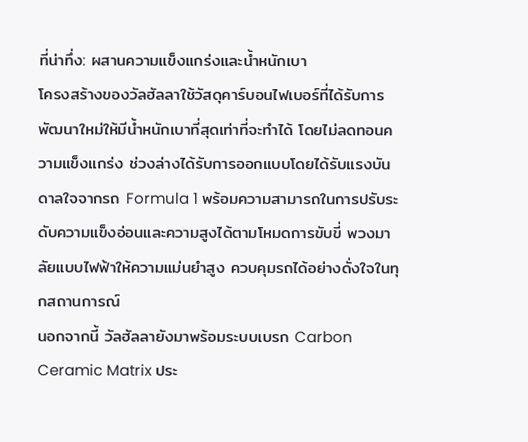ที่น่าทึ่ง: ผสานความแข็งแกร่งและน้ำหนักเบา
โครงสร้างของวัลฮัลลาใช้วัสดุคาร์บอนไฟเบอร์ที่ได้รับการพัฒนาใหม่ให้มีน้ำหนักเบาที่สุดเท่าที่จะทำได้ โดยไม่ลดทอนความแข็งแกร่ง ช่วงล่างได้รับการออกแบบโดยได้รับแรงบันดาลใจจากรถ Formula 1 พร้อมความสามารถในการปรับระดับความแข็งอ่อนและความสูงได้ตามโหมดการขับขี่ พวงมาลัยแบบไฟฟ้าให้ความแม่นยำสูง ควบคุมรถได้อย่างดั่งใจในทุกสถานการณ์
นอกจากนี้ วัลฮัลลายังมาพร้อมระบบเบรก Carbon Ceramic Matrix ประ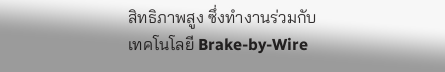สิทธิภาพสูง ซึ่งทำงานร่วมกับเทคโนโลยี Brake-by-Wire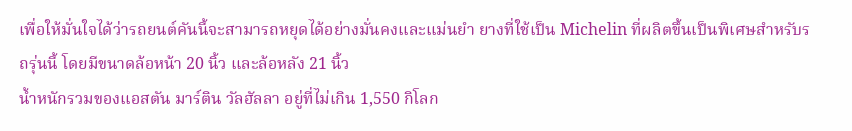เพื่อให้มั่นใจได้ว่ารถยนต์คันนี้จะสามารถหยุดได้อย่างมั่นคงและแม่นยำ ยางที่ใช้เป็น Michelin ที่ผลิตขึ้นเป็นพิเศษสำหรับรถรุ่นนี้ โดยมีขนาดล้อหน้า 20 นิ้ว และล้อหลัง 21 นิ้ว
น้ำหนักรวมของแอสตัน มาร์ติน วัลฮัลลา อยู่ที่ไม่เกิน 1,550 กิโลก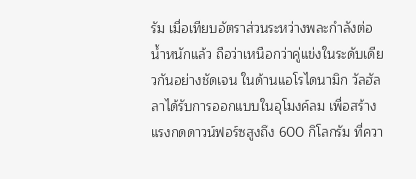รัม เมื่อเทียบอัตราส่วนระหว่างพละกำลังต่อน้ำหนักแล้ว ถือว่าเหนือกว่าคู่แข่งในระดับเดียวกันอย่างชัดเจน ในด้านแอโรไดนามิก วัลฮัลลาได้รับการออกแบบในอุโมงค์ลม เพื่อสร้างแรงกดดาวน์ฟอร์ซสูงถึง 600 กิโลกรัม ที่ควา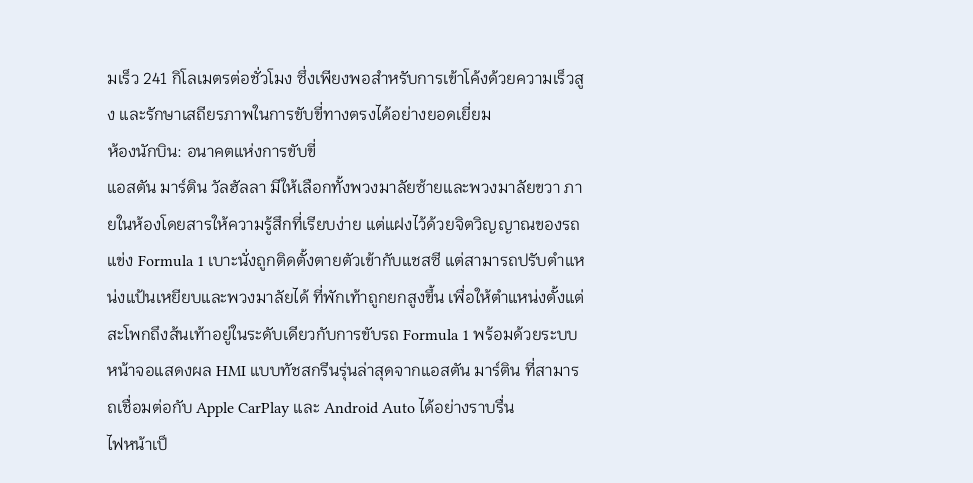มเร็ว 241 กิโลเมตรต่อชั่วโมง ซึ่งเพียงพอสำหรับการเข้าโค้งด้วยความเร็วสูง และรักษาเสถียรภาพในการขับขี่ทางตรงได้อย่างยอดเยี่ยม
ห้องนักบิน: อนาคตแห่งการขับขี่
แอสตัน มาร์ติน วัลฮัลลา มีให้เลือกทั้งพวงมาลัยซ้ายและพวงมาลัยขวา ภายในห้องโดยสารให้ความรู้สึกที่เรียบง่าย แต่แฝงไว้ด้วยจิตวิญญาณของรถแข่ง Formula 1 เบาะนั่งถูกติดตั้งตายตัวเข้ากับแชสซี แต่สามารถปรับตำแหน่งแป้นเหยียบและพวงมาลัยได้ ที่พักเท้าถูกยกสูงขึ้น เพื่อให้ตำแหน่งตั้งแต่สะโพกถึงส้นเท้าอยู่ในระดับเดียวกับการขับรถ Formula 1 พร้อมด้วยระบบหน้าจอแสดงผล HMI แบบทัชสกรีนรุ่นล่าสุดจากแอสตัน มาร์ติน ที่สามารถเชื่อมต่อกับ Apple CarPlay และ Android Auto ได้อย่างราบรื่น
ไฟหน้าเป็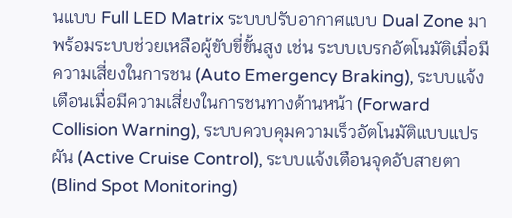นแบบ Full LED Matrix ระบบปรับอากาศแบบ Dual Zone มาพร้อมระบบช่วยเหลือผู้ขับขี่ขั้นสูง เช่น ระบบเบรกอัตโนมัติเมื่อมีความเสี่ยงในการชน (Auto Emergency Braking), ระบบแจ้งเตือนเมื่อมีความเสี่ยงในการชนทางด้านหน้า (Forward Collision Warning), ระบบควบคุมความเร็วอัตโนมัติแบบแปรผัน (Active Cruise Control), ระบบแจ้งเตือนจุดอับสายตา (Blind Spot Monitoring)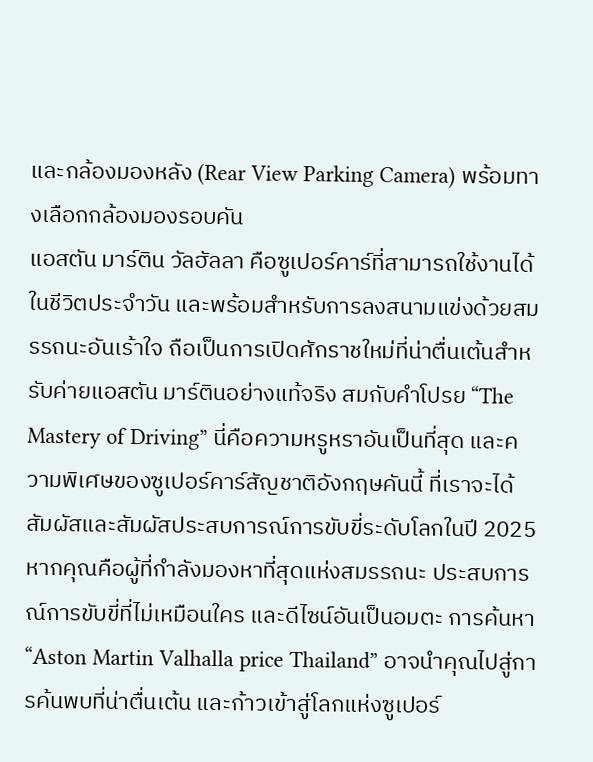และกล้องมองหลัง (Rear View Parking Camera) พร้อมทางเลือกกล้องมองรอบคัน
แอสตัน มาร์ติน วัลฮัลลา คือซูเปอร์คาร์ที่สามารถใช้งานได้ในชีวิตประจำวัน และพร้อมสำหรับการลงสนามแข่งด้วยสมรรถนะอันเร้าใจ ถือเป็นการเปิดศักราชใหม่ที่น่าตื่นเต้นสำหรับค่ายแอสตัน มาร์ตินอย่างแท้จริง สมกับคำโปรย “The Mastery of Driving” นี่คือความหรูหราอันเป็นที่สุด และความพิเศษของซูเปอร์คาร์สัญชาติอังกฤษคันนี้ ที่เราจะได้สัมผัสและสัมผัสประสบการณ์การขับขี่ระดับโลกในปี 2025
หากคุณคือผู้ที่กำลังมองหาที่สุดแห่งสมรรถนะ ประสบการณ์การขับขี่ที่ไม่เหมือนใคร และดีไซน์อันเป็นอมตะ การค้นหา “Aston Martin Valhalla price Thailand” อาจนำคุณไปสู่การค้นพบที่น่าตื่นเต้น และก้าวเข้าสู่โลกแห่งซูเปอร์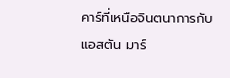คาร์ที่เหนือจินตนาการกับแอสตัน มาร์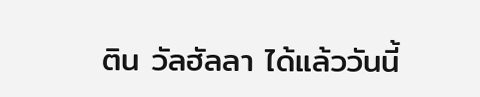ติน วัลฮัลลา ได้แล้ววันนี้